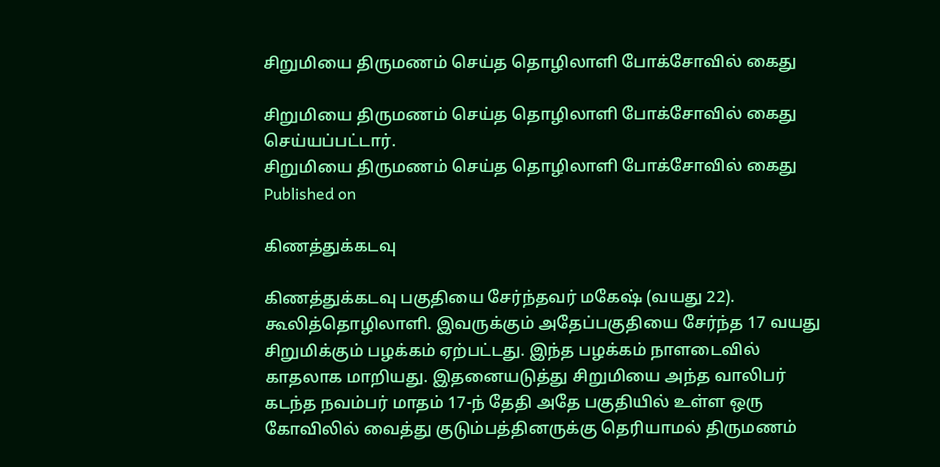சிறுமியை திருமணம் செய்த தொழிலாளி போக்சோவில் கைது

சிறுமியை திருமணம் செய்த தொழிலாளி போக்சோவில் கைது செய்யப்பட்டார்.
சிறுமியை திருமணம் செய்த தொழிலாளி போக்சோவில் கைது
Published on

கிணத்துக்கடவு

கிணத்துக்கடவு பகுதியை சேர்ந்தவர் மகேஷ் (வயது 22). கூலித்தொழிலாளி. இவருக்கும் அதேப்பகுதியை சேர்ந்த 17 வயது சிறுமிக்கும் பழக்கம் ஏற்பட்டது. இந்த பழக்கம் நாளடைவில் காதலாக மாறியது. இதனையடுத்து சிறுமியை அந்த வாலிபர் கடந்த நவம்பர் மாதம் 17-ந் தேதி அதே பகுதியில் உள்ள ஒரு கோவிலில் வைத்து குடும்பத்தினருக்கு தெரியாமல் திருமணம்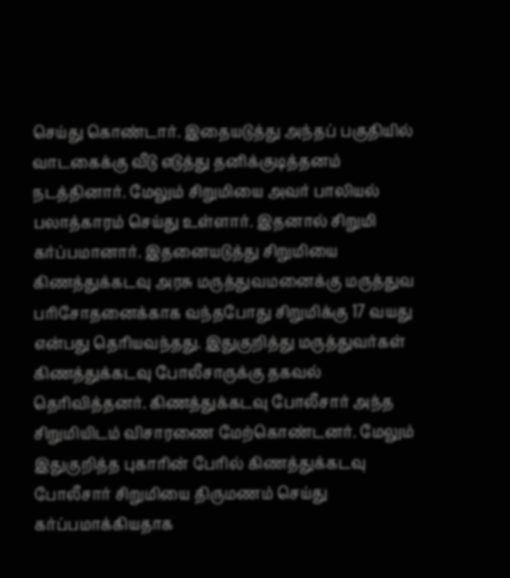செய்து கொண்டார். இதையடுத்து அந்தப் பகுதியில் வாடகைக்கு வீடு எடுத்து தனிக்குடித்தனம் நடத்தினார். மேலும் சிறுமியை அவர் பாலியல் பலாத்காரம் செய்து உள்ளார். இதனால் சிறுமி கர்ப்பமானார். இதனையடுத்து சிறுமியை கிணத்துக்கடவு அரசு மருத்துவமனைக்கு மருத்துவ பரிசோதனைக்காக வந்தபோது சிறுமிக்கு 17 வயது என்பது தெரியவந்தது. இதுகுறித்து மருத்துவர்கள் கிணத்துக்கடவு போலீசாருக்கு தகவல் தெரிவித்தனர். கிணத்துக்கடவு போலீசார் அந்த சிறுமியிடம் விசாரணை மேற்கொண்டனர். மேலும் இதுகுறித்த புகாரின் பேரில் கிணத்துக்கடவு போலீசார் சிறுமியை திருமணம் செய்து கர்ப்பமாக்கியதாக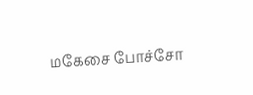மகேசை போச்சோ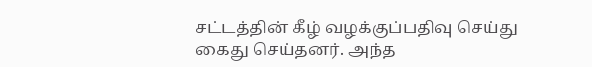சட்டத்தின் கீழ் வழக்குப்பதிவு செய்து கைது செய்தனர். அந்த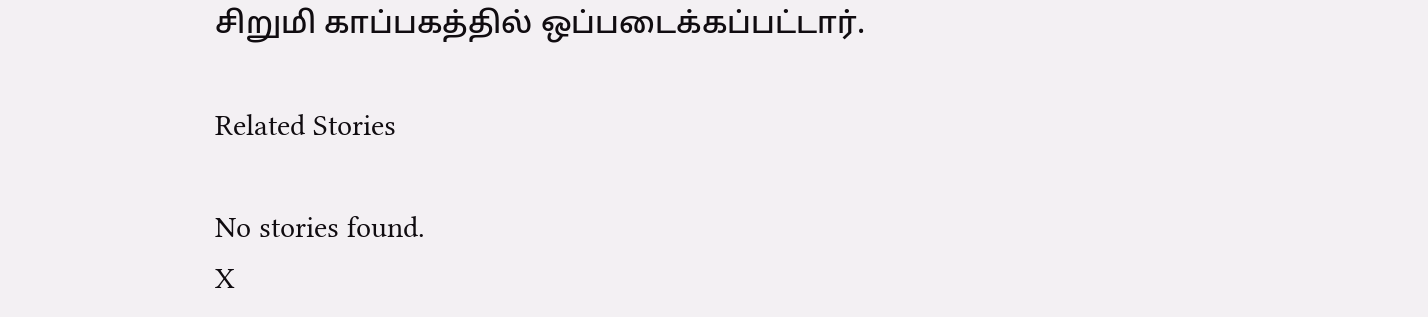சிறுமி காப்பகத்தில் ஒப்படைக்கப்பட்டார்.

Related Stories

No stories found.
X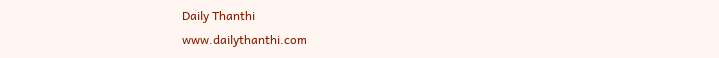Daily Thanthi
www.dailythanthi.com